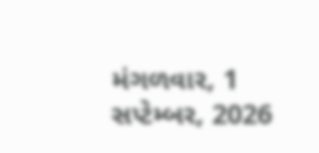મંગળવાર, 1 સપ્ટેમ્બર, 2026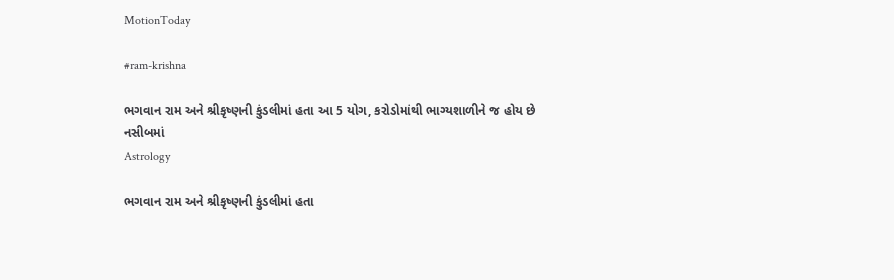MotionToday

#ram-krishna

ભગવાન રામ અને શ્રીકૃષ્ણની કુંડલીમાં હતા આ 5 યોગ, કરોડોમાંથી ભાગ્યશાળીને જ હોય છે નસીબમાં
Astrology

ભગવાન રામ અને શ્રીકૃષ્ણની કુંડલીમાં હતા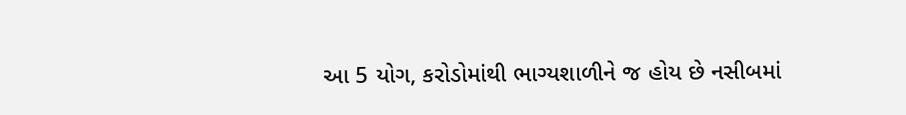આ 5 યોગ, કરોડોમાંથી ભાગ્યશાળીને જ હોય છે નસીબમાં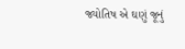જ્યોતિષ એ ઘણું જૂનું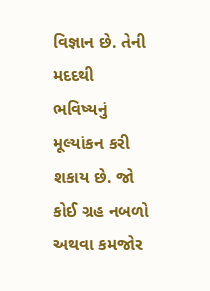વિજ્ઞાન છે. તેની મદદથી ભવિષ્યનું મૂલ્યાંકન કરી શકાય છે. જો કોઈ ગ્રહ નબળો અથવા કમજોર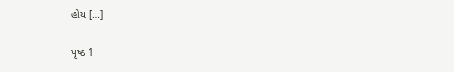હોય […]

પૃષ્ઠ 1